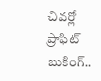చివర్లో ప్రాఫిట్ బుకింగ్..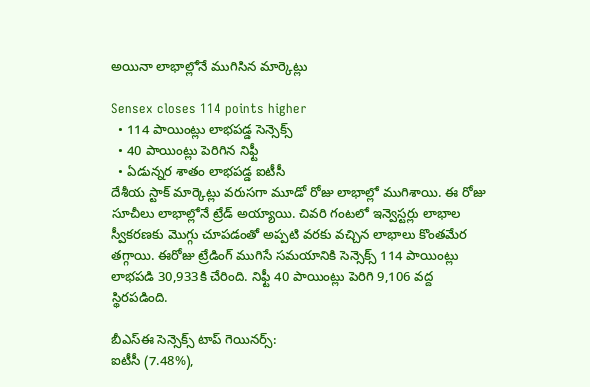అయినా లాభాల్లోనే ముగిసిన మార్కెట్లు

Sensex closes 114 points higher
  • 114 పాయింట్లు లాభపడ్డ సెన్సెక్స్
  • 40 పాయింట్లు పెరిగిన నిఫ్టీ
  • ఏడున్నర శాతం లాభపడ్డ ఐటీసీ
దేశీయ స్టాక్ మార్కెట్లు వరుసగా మూడో రోజు లాభాల్లో ముగిశాయి. ఈ రోజు సూచీలు లాభాల్లోనే ట్రేడ్ అయ్యాయి. చివరి గంటలో ఇన్వెస్టర్లు లాభాల స్వీకరణకు మొగ్గు చూపడంతో అప్పటి వరకు వచ్చిన లాభాలు కొంతమేర తగ్గాయి. ఈరోజు ట్రేడింగ్ ముగిసే సమయానికి సెన్సెక్స్ 114 పాయింట్లు లాభపడి 30,933కి చేరింది. నిఫ్టీ 40 పాయింట్లు పెరిగి 9,106 వద్ద స్థిరపడింది.

బీఎస్ఈ సెన్సెక్స్ టాప్ గెయినర్స్:
ఐటీసీ (7.48%),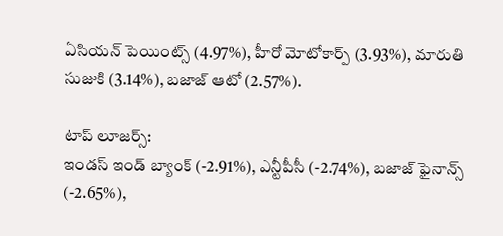ఏసియన్ పెయింట్స్ (4.97%), హీరో మోటోకార్ప్ (3.93%), మారుతి సుజుకి (3.14%), బజాజ్ ఆటో (2.57%).

టాప్ లూజర్స్:
ఇండస్ ఇండ్ బ్యాంక్ (-2.91%), ఎన్టీపీసీ (-2.74%), బజాజ్ ఫైనాన్స్ (-2.65%),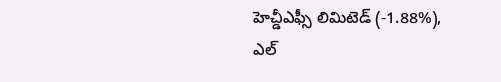హెచ్డీఎఫ్సీ లిమిటెడ్ (-1.88%), ఎల్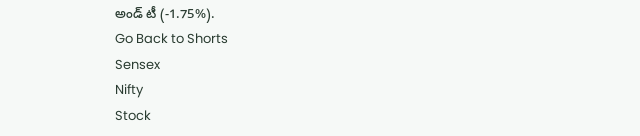అండ్ టీ (-1.75%).
Go Back to Shorts
Sensex
Nifty
Stock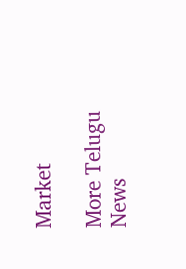Market

More Telugu News